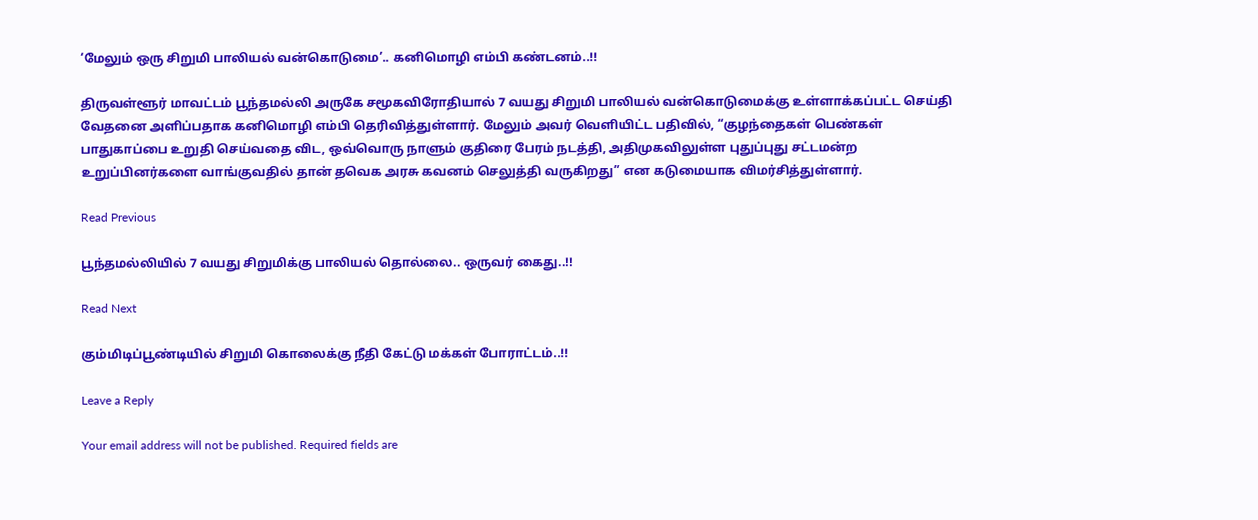‘மேலும் ஒரு சிறுமி பாலியல் வன்கொடுமை’.. கனிமொழி எம்பி கண்டனம்..!!

திருவள்ளூர் மாவட்டம் பூந்தமல்லி அருகே சமூகவிரோதியால் 7 வயது சிறுமி பாலியல் வன்கொடுமைக்கு உள்ளாக்கப்பட்ட செய்தி வேதனை அளிப்பதாக கனிமொழி எம்பி தெரிவித்துள்ளார். மேலும் அவர் வெளியிட்ட பதிவில், “குழந்தைகள் பெண்கள் பாதுகாப்பை உறுதி செய்வதை விட, ஒவ்வொரு நாளும் குதிரை பேரம் நடத்தி, அதிமுகவிலுள்ள புதுப்புது சட்டமன்ற உறுப்பினர்களை வாங்குவதில் தான் தவெக அரசு கவனம் செலுத்தி வருகிறது” என கடுமையாக விமர்சித்துள்ளார்.

Read Previous

பூந்தமல்லியில் 7 வயது சிறுமிக்கு பாலியல் தொல்லை.. ஒருவர் கைது..!!

Read Next

கும்மிடிப்பூண்டியில் சிறுமி கொலைக்கு நீதி கேட்டு மக்கள் போராட்டம்..!!

Leave a Reply

Your email address will not be published. Required fields are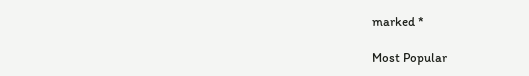marked *

Most Popular